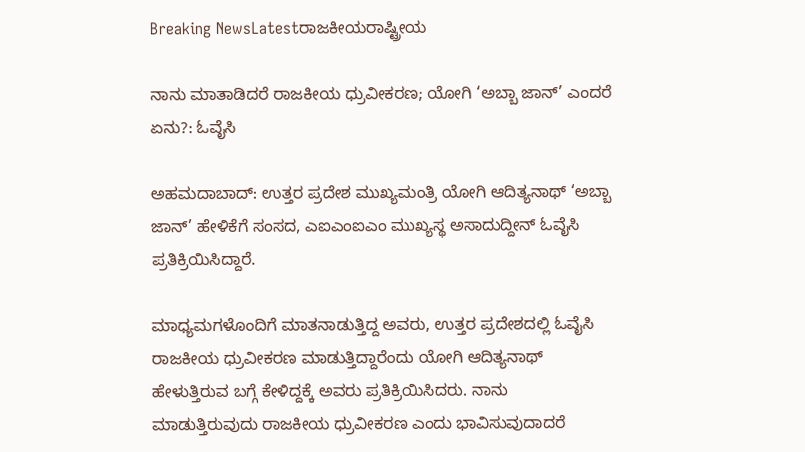Breaking NewsLatestರಾಜಕೀಯರಾಷ್ಟ್ರೀಯ

ನಾನು ಮಾತಾಡಿದರೆ ರಾಜಕೀಯ ಧ್ರುವೀಕರಣ; ಯೋಗಿ ‘ಅಬ್ಬಾ ಜಾನ್’ ಎಂದರೆ ಏನು?: ಓವೈಸಿ

ಅಹಮದಾಬಾದ್: ಉತ್ತರ ಪ್ರದೇಶ ಮುಖ್ಯಮಂತ್ರಿ ಯೋಗಿ ಆದಿತ್ಯನಾಥ್ ‘ಅಬ್ಬಾ ಜಾನ್’ ಹೇಳಿಕೆಗೆ ಸಂಸದ, ಎಐಎಂಐಎಂ ಮುಖ್ಯಸ್ಥ ಅಸಾದುದ್ದೀನ್ ಓವೈಸಿ ಪ್ರತಿಕ್ರಿಯಿಸಿದ್ದಾರೆ.

ಮಾಧ್ಯಮಗಳೊಂದಿಗೆ ಮಾತನಾಡುತ್ತಿದ್ದ ಅವರು, ಉತ್ತರ ಪ್ರದೇಶದಲ್ಲಿ ಓವೈಸಿ ರಾಜಕೀಯ ಧ್ರುವೀಕರಣ ಮಾಡುತ್ತಿದ್ದಾರೆಂದು ಯೋಗಿ ಆದಿತ್ಯನಾಥ್ ಹೇಳುತ್ತಿರುವ ಬಗ್ಗೆ ಕೇಳಿದ್ದಕ್ಕೆ ಅವರು ಪ್ರತಿಕ್ರಿಯಿಸಿದರು. ನಾನು ಮಾಡುತ್ತಿರುವುದು ರಾಜಕೀಯ ಧ್ರುವೀಕರಣ ಎಂದು ಭಾವಿಸುವುದಾದರೆ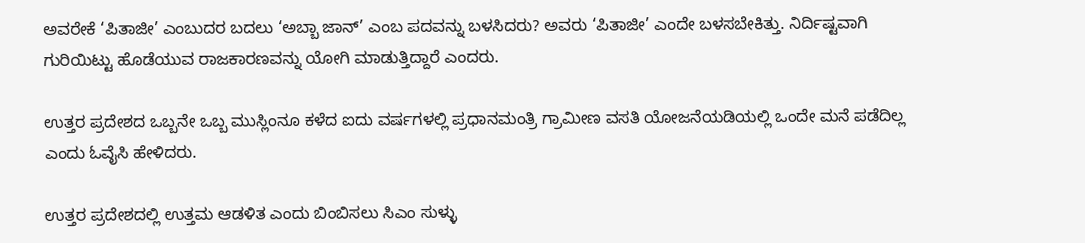ಅವರೇಕೆ ‘ಪಿತಾಜೀ’ ಎಂಬುದರ ಬದಲು ‘ಅಬ್ಬಾ ಜಾನ್’ ಎಂಬ ಪದವನ್ನು ಬಳಸಿದರು? ಅವರು ‘ಪಿತಾಜೀ’ ಎಂದೇ ಬಳಸಬೇಕಿತ್ತು. ನಿರ್ದಿಷ್ಟವಾಗಿ ಗುರಿಯಿಟ್ಟು ಹೊಡೆಯುವ ರಾಜಕಾರಣವನ್ನು ಯೋಗಿ ಮಾಡುತ್ತಿದ್ದಾರೆ ಎಂದರು.

ಉತ್ತರ ಪ್ರದೇಶದ ಒಬ್ಬನೇ ಒಬ್ಬ ಮುಸ್ಲಿಂನೂ ಕಳೆದ ಐದು ವರ್ಷಗಳಲ್ಲಿ ಪ್ರಧಾನಮಂತ್ರಿ ಗ್ರಾಮೀಣ ವಸತಿ ಯೋಜನೆಯಡಿಯಲ್ಲಿ ಒಂದೇ ಮನೆ ಪಡೆದಿಲ್ಲ ಎಂದು ಓವೈಸಿ ಹೇಳಿದರು.

ಉತ್ತರ ಪ್ರದೇಶದಲ್ಲಿ ಉತ್ತಮ ಆಡಳಿತ ಎಂದು ಬಿಂಬಿಸಲು ಸಿಎಂ ಸುಳ್ಳು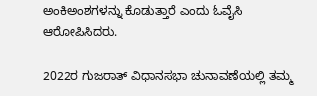ಅಂಕಿಅಂಶಗಳನ್ನು ಕೊಡುತ್ತಾರೆ ಎಂದು ಓವೈಸಿ ಆರೋಪಿಸಿದರು.

2022ರ ಗುಜರಾತ್ ವಿಧಾನಸಭಾ ಚುನಾವಣೆಯಲ್ಲಿ ತಮ್ಮ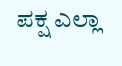ಪಕ್ಷ ಎಲ್ಲಾ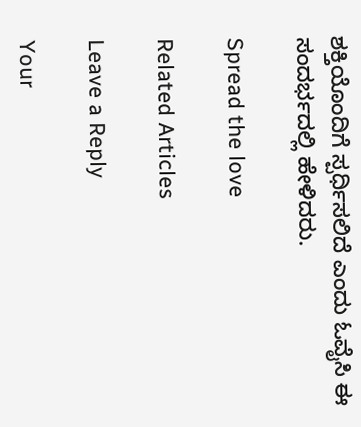ಶಕ್ತಿಯೊಂದಿಗೆ ಸ್ಪರ್ಧಿಸಲಿದೆ ಎಂದು ಓವೈಸಿ ಈ ಸಂದರ್ಭದಲ್ಲಿ ಹೇಳಿದರು.

Spread the love

Related Articles

Leave a Reply

Your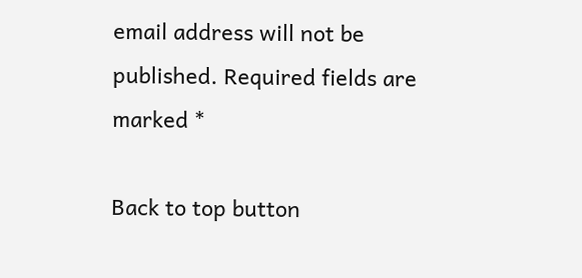email address will not be published. Required fields are marked *

Back to top button